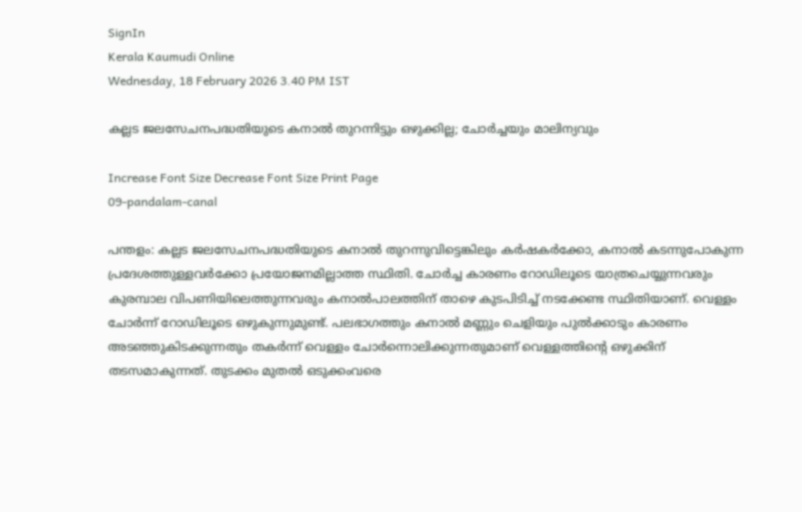SignIn
Kerala Kaumudi Online
Wednesday, 18 February 2026 3.40 PM IST

കല്ലട ജലസേചനപദ്ധതിയുടെ കനാൽ തുറന്നിട്ടും ഒഴുക്കില്ല; ചോർച്ചയും മാലിന്യവും

Increase Font Size Decrease Font Size Print Page
09-pandalam-canal

പന്തളം: കല്ലട ജലസേചനപദ്ധതിയുടെ കനാൽ തുറന്നുവിട്ടെങ്കിലും കർഷകർക്കോ, കനാൽ കടന്നുപോകുന്ന പ്രദേശത്തുള്ളവർക്കോ പ്രയോജനമില്ലാത്ത സ്ഥിതി. ചോർച്ച കാരണം റോഡിലൂടെ യാത്രചെയ്യുന്നവരും കുരമ്പാല വിപണിയിലെത്തുന്നവരും കനാൽപാലത്തിന് താഴെ കുടപിടിച്ച് നടക്കേണ്ട സ്ഥിതിയാണ്. വെള്ളം ചോർന്ന് റോഡിലൂടെ ഒഴുകുന്നുമുണ്ട്. പലഭാഗത്തും കനാൽ മണ്ണും ചെളിയും പുൽക്കാടും കാരണം അടഞ്ഞുകിടക്കുന്നതും തകർന്ന് വെള്ളം ചോർന്നൊലിക്കുന്നതുമാണ് വെള്ളത്തിന്റെ ഒഴുക്കിന് തടസമാകുന്നത്. തുടക്കം മുതൽ ഒടുക്കംവരെ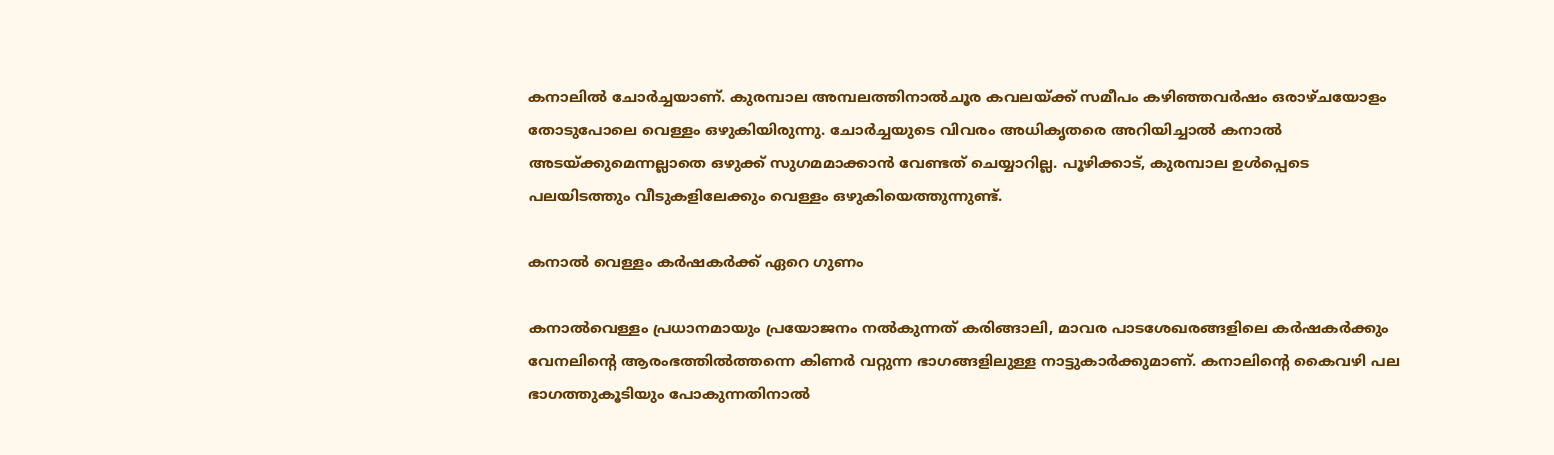കനാലിൽ ചോർച്ചയാണ്. കുരമ്പാല അമ്പലത്തിനാൽചൂര കവലയ്ക്ക് സമീപം കഴിഞ്ഞവർഷം ഒരാഴ്ചയോളം തോടുപോലെ വെള്ളം ഒഴുകിയിരുന്നു. ചോർച്ചയുടെ വിവരം അധികൃതരെ അറിയിച്ചാൽ കനാൽ അടയ്ക്കുമെന്നല്ലാതെ ഒഴുക്ക് സുഗമമാക്കാൻ വേണ്ടത് ചെയ്യാറില്ല. പൂഴിക്കാട്, കുരമ്പാല ഉൾപ്പെടെ പലയിടത്തും വീടുകളിലേക്കും വെള്ളം ഒഴുകിയെത്തുന്നുണ്ട്.

കനാൽ വെള്ളം ക‌ർഷകർക്ക് ഏറെ ഗുണം

കനാൽവെള്ളം പ്രധാനമായും പ്രയോജനം നൽകുന്നത് കരിങ്ങാലി, മാവര പാടശേഖരങ്ങളിലെ കർഷകർക്കും വേനലിന്റെ ആരംഭത്തിൽത്തന്നെ കിണർ വറ്റുന്ന ഭാഗങ്ങളിലുള്ള നാട്ടുകാർക്കുമാണ്. കനാലിന്റെ കൈവഴി പല ഭാഗത്തുകൂടിയും പോകുന്നതിനാൽ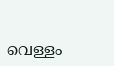വെള്ളം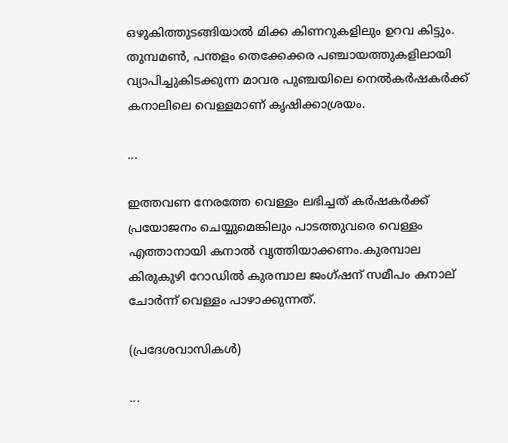ഒഴുകിത്തുടങ്ങിയാൽ മിക്ക കിണറുകളിലും ഉറവ കിട്ടും. തുമ്പമൺ, പന്തളം തെക്കേക്കര പഞ്ചായത്തുകളിലായി വ്യാപിച്ചുകിടക്കുന്ന മാവര പുഞ്ചയിലെ നെൽകർഷകർക്ക് കനാലിലെ വെള്ളമാണ് കൃഷിക്കാശ്രയം.

...

ഇത്തവണ നേരത്തേ വെള്ളം ലഭിച്ചത് കർഷകർക്ക് പ്രയോജനം ചെയ്യുമെങ്കിലും പാടത്തുവരെ വെള്ളം എത്താനായി കനാൽ വൃത്തിയാക്കണം.കുരമ്പാല കിരുകുഴി റോഡിൽ കുരമ്പാല ജംഗ്ഷന് സമീപം കനാല് ചോർന്ന് വെള്ളം പാഴാക്കുന്നത്‌.

(പ്രദേശവാസികൾ)

...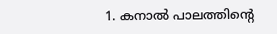1. കനാൽ പാലത്തിന്റെ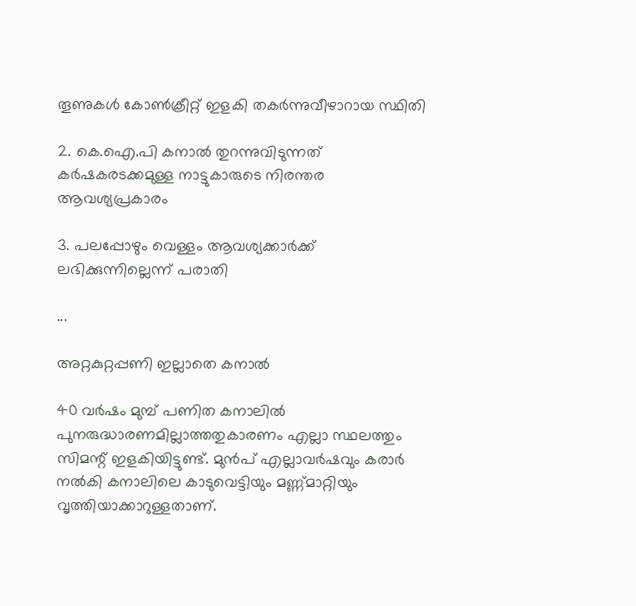തൂണുകൾ കോൺക്രീറ്റ് ഇളകി തകർന്നുവീഴാറായ സ്ഥിതി‌

2. കെ.ഐ.പി കനാൽ തുറന്നുവിടുന്നത് കർഷകരടക്കമുള്ള നാട്ടുകാരുടെ നിരന്തര ആവശ്യപ്രകാരം

3. പലപ്പോഴും വെള്ളം ആവശ്യക്കാർക്ക് ലഭിക്കുന്നില്ലെന്ന് പരാതി

...

അറ്റകുറ്റപ്പണി ഇല്ലാതെ കനാൽ

40 വർഷം മുമ്പ് പണിത കനാലിൽ പുനരുദ്ധാരണമില്ലാത്തതുകാരണം എല്ലാ സ്ഥലത്തും സിമന്റ് ഇളകിയിട്ടുണ്ട്. മുൻപ് എല്ലാവർഷവും കരാർ നൽകി കനാലിലെ കാടുവെട്ടിയും മണ്ണ്മാറ്റിയും വൃത്തിയാക്കാറുള്ളതാണ്.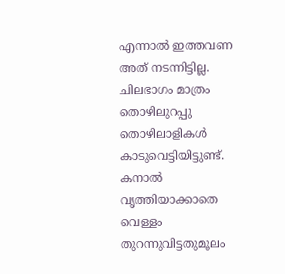എന്നാൽ ഇത്തവണ അത് നടന്നിട്ടില്ല. ചിലഭാഗം മാത്രം തൊഴിലുറപ്പു തൊഴിലാളികൾ കാടുവെട്ടിയിട്ടുണ്ട്. കനാൽ വൃത്തിയാക്കാതെ വെള്ളം തുറന്നുവിട്ടതുമൂലം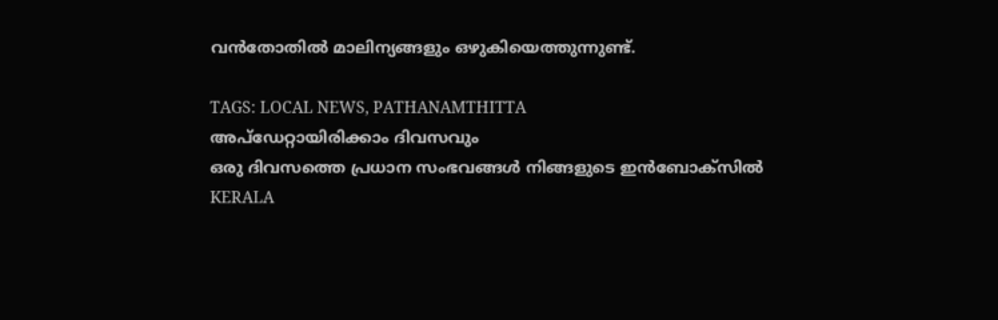വൻതോതിൽ മാലിന്യങ്ങളും ഒഴുകിയെത്തുന്നുണ്ട്.

TAGS: LOCAL NEWS, PATHANAMTHITTA
അപ്ഡേറ്റായിരിക്കാം ദിവസവും
ഒരു ദിവസത്തെ പ്രധാന സംഭവങ്ങൾ നിങ്ങളുടെ ഇൻബോക്സിൽ
KERALA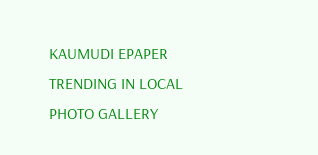KAUMUDI EPAPER
TRENDING IN LOCAL
PHOTO GALLERY